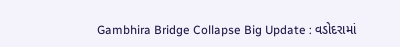Gambhira Bridge Collapse Big Update : વડોદરામાં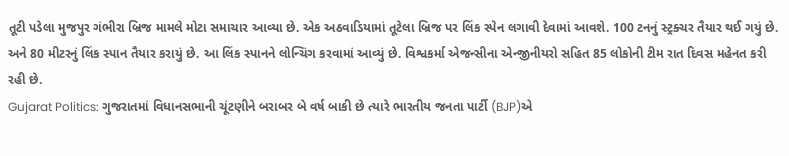તૂટી પડેલા મુજપુર ગંભીરા બ્રિજ મામલે મોટા સમાચાર આવ્યા છે. એક અઠવાડિયામાં તૂટેલા બ્રિજ પર લિંક સ્પેન લગાવી દેવામાં આવશે. 100 ટનનું સ્ટ્રક્ચર તૈયાર થઈ ગયું છે. અને 80 મીટરનું લિંક સ્પાન તૈયાર કરાયું છે. આ લિંક સ્પાનને લોન્ચિંગ કરવામાં આવ્યું છે. વિશ્વકર્મા એજન્સીના એન્જીનીયરો સહિત 85 લોકોની ટીમ રાત દિવસ મહેનત કરી રહી છે.
Gujarat Politics: ગુજરાતમાં વિધાનસભાની ચૂંટણીને બરાબર બે વર્ષ બાકી છે ત્યારે ભારતીય જનતા પાર્ટી (BJP)એ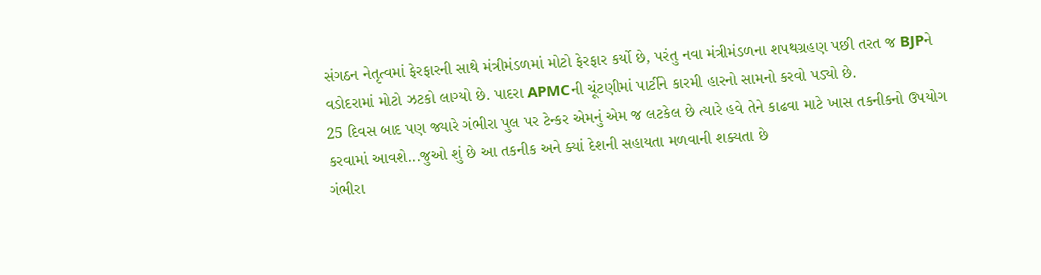સંગઠન નેતૃત્વમાં ફેરફારની સાથે મંત્રીમંડળમાં મોટો ફેરફાર કર્યો છે, પરંતુ નવા મંત્રીમંડળના શપથગ્રહણ પછી તરત જ BJPને વડોદરામાં મોટો ઝટકો લાગ્યો છે. પાદરા APMCની ચૂંટણીમાં પાર્ટીને કારમી હારનો સામનો કરવો પડ્યો છે.
25 દિવસ બાદ પણ જ્યારે ગંભીરા પુલ પર ટેન્કર એમનું એમ જ લટકેલ છે ત્યારે હવે તેને કાઢવા માટે ખાસ તકનીકનો ઉપયોગ કરવામાં આવશે...જુઓ શું છે આ તકનીક અને ક્યાં દેશની સહાયતા મળવાની શક્યતા છે
ગંભીરા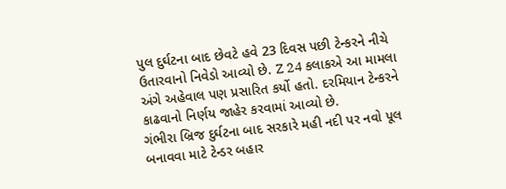પુલ દુર્ઘટના બાદ છેવટે હવે 23 દિવસ પછી ટેન્કરને નીચે ઉતારવાનો નિવેડો આવ્યો છે. Z 24 કલાકએ આ મામલા અંગે અહેવાલ પણ પ્રસારિત કર્યો હતો. દરમિયાન ટેન્કરને કાઢવાનો નિર્ણય જાહેર કરવામાં આવ્યો છે.
ગંભીરા બ્રિજ દુર્ઘટના બાદ સરકારે મહી નદી પર નવો પૂલ બનાવવા માટે ટેન્ડર બહાર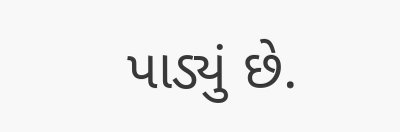પાડ્યું છે.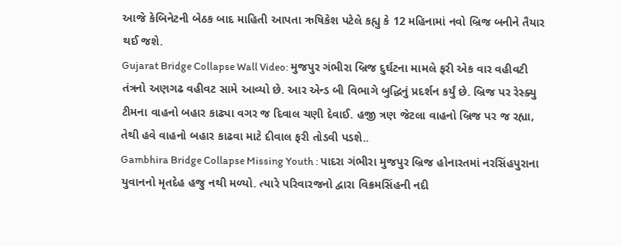આજે કેબિનેટની બેઠક બાદ માહિતી આપતા ઋષિકેશ પટેલે કહ્યુ કે 12 મહિનામાં નવો બ્રિજ બનીને તૈયાર થઈ જશે.
Gujarat Bridge Collapse Wall Video: મુજપુર ગંભીરા બ્રિજ દુર્ઘટના મામલે ફરી એક વાર વહીવટી તંત્રનો અણગઢ વહીવટ સામે આવ્યો છે. આર એન્ડ બી વિભાગે બુદ્ધિનું પ્રદર્શન કર્યું છે. બ્રિજ પર રેસ્ક્યુ ટીમના વાહનો બહાર કાઢ્યા વગર જ દિવાલ ચણી દેવાઈ. હજી ત્રણ જેટલા વાહનો બ્રિજ પર જ રહ્યા, તેથી હવે વાહનો બહાર કાઢવા માટે દીવાલ ફરી તોડવી પડશે..
Gambhira Bridge Collapse Missing Youth : પાદરા ગંભીરા મુજપુર બ્રિજ હોનારતમાં નરસિંહપુરાના યુવાનનો મૃતદેહ હજુ નથી મળ્યો. ત્યારે પરિવારજનો દ્વારા વિક્રમસિંહની નદી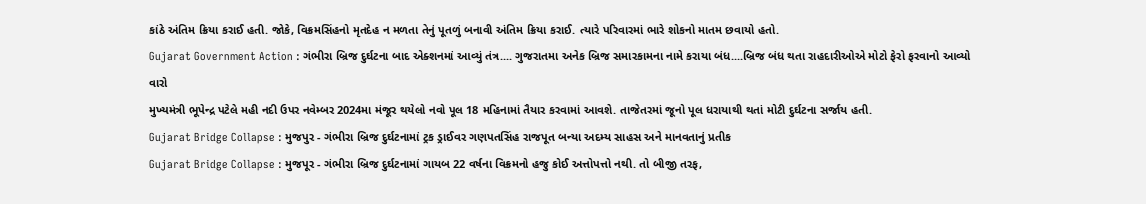કાંઠે અંતિમ ક્રિયા કરાઈ હતી. જોકે, વિક્રમસિંહનો મૃતદેહ ન મળતા તેનું પૂતળું બનાવી અંતિમ ક્રિયા કરાઈ. ત્યારે પરિવારમાં ભારે શોકનો માતમ છવાયો હતો.
Gujarat Government Action : ગંભીરા બ્રિજ દુર્ઘટના બાદ એક્શનમાં આવ્યું તંત્ર.... ગુજરાતમા અનેક બ્રિજ સમારકામના નામે કરાયા બંધ....બ્રિજ બંધ થતા રાહદારીઓએ મોટો ફેરો ફરવાનો આવ્યો વારો
મુખ્યમંત્રી ભૂપેન્દ્ર પટેલે મહી નદી ઉપર નવેમ્બર 2024મા મંજૂર થયેલો નવો પૂલ 18 મહિનામાં તૈયાર કરવામાં આવશે. તાજેતરમાં જૂનો પૂલ ધરાયાથી થતાં મોટી દુર્ઘટના સર્જાય હતી.
Gujarat Bridge Collapse : મુજપુર - ગંભીરા બ્રિજ દુર્ઘટનામાં ટ્રક ડ્રાઈવર ગણપતસિંહ રાજપૂત બન્યા અદમ્ય સાહસ અને માનવતાનું પ્રતીક
Gujarat Bridge Collapse : મુજપૂર - ગંભીરા બ્રિજ દુર્ઘટનામાં ગાયબ 22 વર્ષના વિક્રમનો હજુ કોઈ અત્તોપત્તો નથી. તો બીજી તરફ,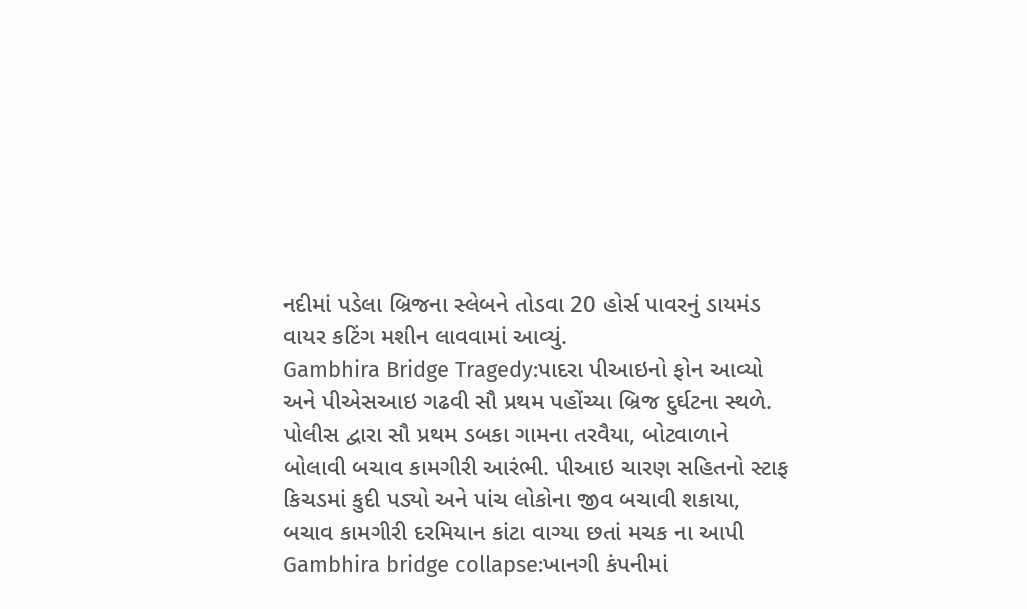નદીમાં પડેલા બ્રિજના સ્લેબને તોડવા 20 હોર્સ પાવરનું ડાયમંડ વાયર કટિંગ મશીન લાવવામાં આવ્યું.
Gambhira Bridge Tragedy:પાદરા પીઆઇનો ફોન આવ્યો અને પીએસઆઇ ગઢવી સૌ પ્રથમ પહોંચ્યા બ્રિજ દુર્ઘટના સ્થળે. પોલીસ દ્વારા સૌ પ્રથમ ડબકા ગામના તરવૈયા, બોટવાળાને બોલાવી બચાવ કામગીરી આરંભી. પીઆઇ ચારણ સહિતનો સ્ટાફ કિચડમાં કુદી પડ્યો અને પાંચ લોકોના જીવ બચાવી શકાયા, બચાવ કામગીરી દરમિયાન કાંટા વાગ્યા છતાં મચક ના આપી
Gambhira bridge collapse:ખાનગી કંપનીમાં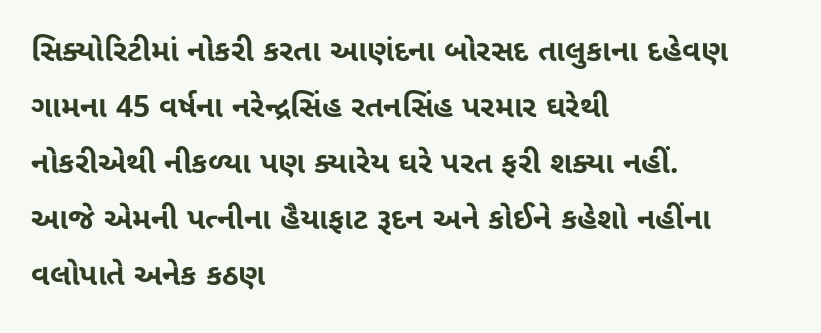સિક્યોરિટીમાં નોકરી કરતા આણંદના બોરસદ તાલુકાના દહેવણ ગામના 45 વર્ષના નરેન્દ્રસિંહ રતનસિંહ પરમાર ઘરેથી નોકરીએથી નીકળ્યા પણ ક્યારેય ઘરે પરત ફરી શક્યા નહીં. આજે એમની પત્નીના હૈયાફાટ રૂદન અને કોઈને કહેશો નહીંના વલોપાતે અનેક કઠણ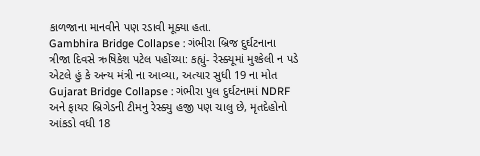કાળજાના માનવીને પણ રડાવી મૂક્યા હતા.
Gambhira Bridge Collapse : ગંભીરા બ્રિજ દુર્ઘટનાના ત્રીજા દિવસે ઋષિકેશ પટેલ પહોંચ્યા: કહ્યું- રેસ્ક્યૂમાં મુશ્કેલી ન પડે એટલે હું કે અન્ય મંત્રી ના આવ્યા, અત્યાર સુધી 19 ના મોત
Gujarat Bridge Collapse : ગંભીરા પુલ દુર્ઘટનામાં NDRF અને ફાયર બ્રિગેડની ટીમનુ રેસ્ક્યુ હજી પણ ચાલુ છે, મૃતદેહોનો આંકડો વધી 18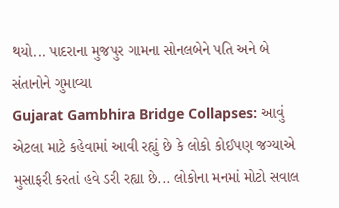થયો... પાદરાના મુજપુર ગામના સોનલબેને પતિ અને બે સંતાનોને ગુમાવ્યા
Gujarat Gambhira Bridge Collapses: આવું એટલા માટે કહેવામાં આવી રહ્યું છે કે લોકો કોઈપણ જગ્યાએ મુસાફરી કરતાં હવે ડરી રહ્યા છે... લોકોના મનમાં મોટો સવાલ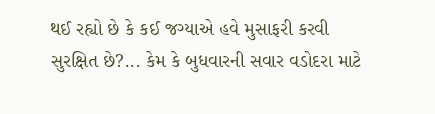થઈ રહ્યો છે કે કઈ જગ્યાએ હવે મુસાફરી કરવી સુરક્ષિત છે?... કેમ કે બુધવારની સવાર વડોદરા માટે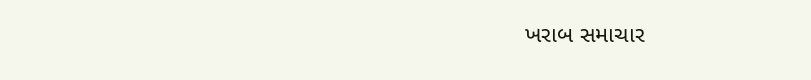ખરાબ સમાચાર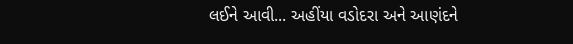લઈને આવી... અહીંયા વડોદરા અને આણંદને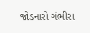જોડનારો ગંભીરા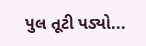પુલ તૂટી પડ્યો...